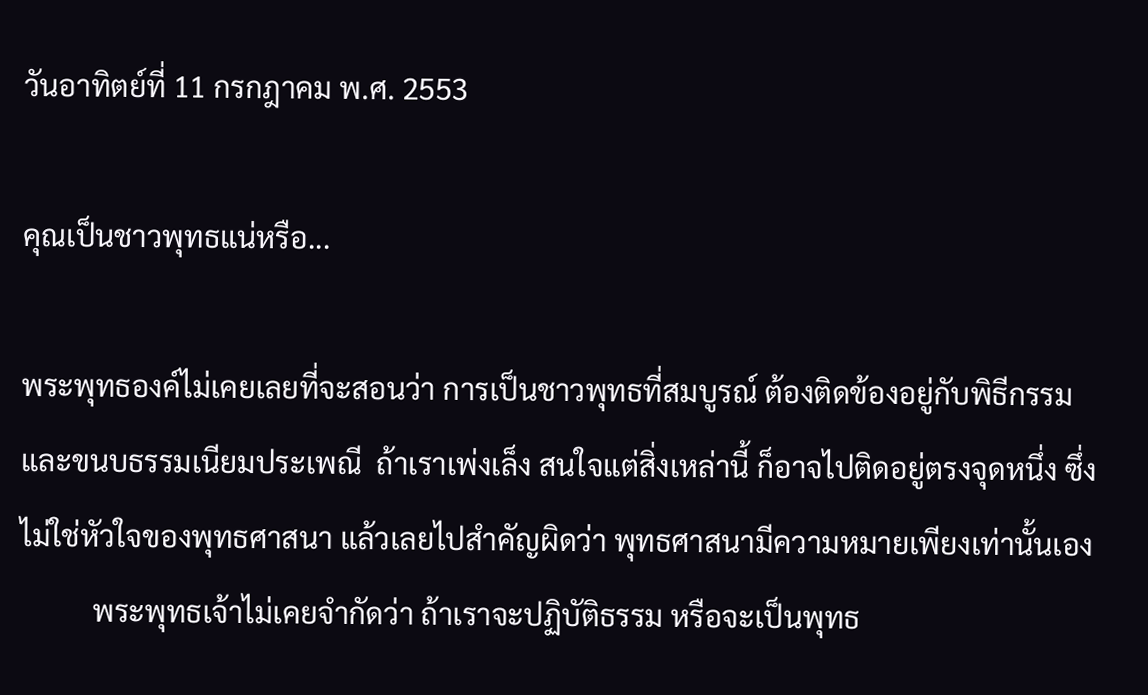วันอาทิตย์ที่ 11 กรกฎาคม พ.ศ. 2553

คุณเป็นชาวพุทธแน่หรือ...

พระพุทธองค์ไม่เคยเลยที่จะสอนว่า การเป็นชาวพุทธที่สมบูรณ์ ต้องติดข้องอยู่กับพิธีกรรม และขนบธรรมเนียมประเพณี  ถ้าเราเพ่งเล็ง สนใจแต่สิ่งเหล่านี้ ก็อาจไปติดอยู่ตรงจุดหนึ่ง ซึ่งไม่ใช่หัวใจของพุทธศาสนา แล้วเลยไปสำคัญผิดว่า พุทธศาสนามีความหมายเพียงเท่านั้นเอง
          พระพุทธเจ้าไม่เคยจำกัดว่า ถ้าเราจะปฏิบัติธรรม หรือจะเป็นพุทธ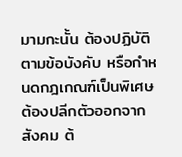มามกะนั้น ต้องปฏิบัติตามข้อบังคับ หรือกำหนดกฎเกณฑ์เป็นพิเศษ ต้องปลีกตัวออกจากสังคม ต้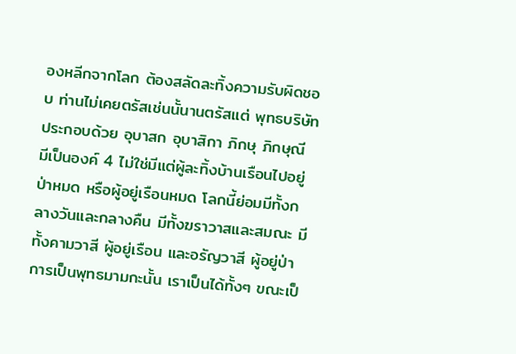องหลีกจากโลก ต้องสลัดละทิ้งความรับผิดชอบ ท่านไม่เคยตรัสเช่นนั้นานตรัสแต่ พุทธบริษัทประกอบด้วย อุบาสก อุบาสิกา ภิกษุ ภิกษุณี มีเป็นองค์ 4 ไม่ใช่มีแต่ผู้ละทิ้งบ้านเรือนไปอยู่ป่าหมด หรือผู้อยู่เรือนหมด โลกนี้ย่อมมีทั้งกลางวันและกลางคืน มีทั้งฆราวาสและสมณะ มีทั้งคามวาสี ผู้อยู่เรือน และอรัญวาสี ผู้อยู่ป่า การเป็นพุทธมามกะนั้น เราเป็นได้ทั้งๆ ขณะเป็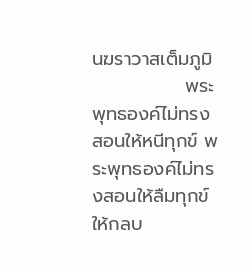นฆราวาสเต็มภูมิ
              พระพุทธองค์ไม่ทรงสอนให้หนีทุกข์ พระพุทธองค์ไม่ทรงสอนให้ลืมทุกข์ ให้กลบ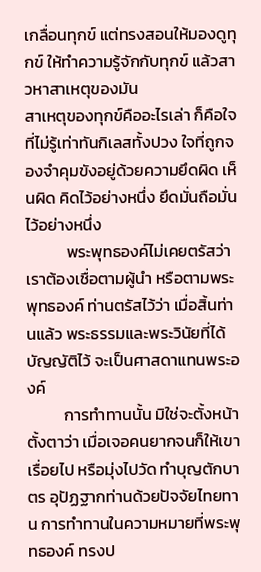เกลื่อนทุกข์ แต่ทรงสอนให้มองดูทุกข์ ให้ทำความรู้จักกับทุกข์ แล้วสาวหาสาเหตุของมัน
สาเหตุของทุกข์คืออะไรเล่า ก็คือใจที่ไม่รู้เท่าทันกิเลสทั้งปวง ใจที่ถูกจองจำคุมขังอยู่ด้วยความยึดผิด เห็นผิด คิดไว้อย่างหนึ่ง ยึดมั่นถือมั่นไว้อย่างหนึ่ง
           พระพุทธองค์ไม่เคยตรัสว่า เราต้องเชื่อตามผู้นำ หรือตามพระพุทธองค์ ท่านตรัสไว้ว่า เมื่อสิ้นท่านแล้ว พระธรรมและพระวินัยที่ได้บัญญัติไว้ จะเป็นศาสดาแทนพระองค์
          การทำทานนั้น มิใช่จะตั้งหน้าตั้งตาว่า เมื่อเจอคนยากจนก็ให้เขาเรื่อยไป หรือมุ่งไปวัด ทำบุญตักบาตร อุปัฏฐากท่านด้วยปัจจัยไทยทาน การทำทานในความหมายที่พระพุทธองค์ ทรงป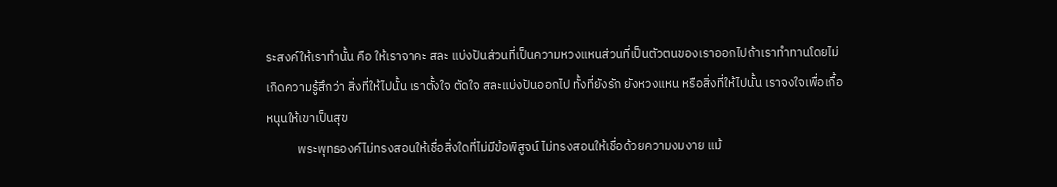ระสงค์ให้เราทำนั้น คือ ให้เราจาคะ สละ แบ่งปันส่วนที่เป็นความหวงแหนส่วนที่เป็นตัวตนของเราออกไปถ้าเราทำทานโดยไม่เกิดความรู้สึกว่า สิ่งที่ให้ไปนั้น เราตั้งใจ ตัดใจ สละแบ่งปันออกไป ทั้งที่ยังรัก ยังหวงแหน หรือสิ่งที่ให้ไปนั้น เราจงใจเพื่อเกื้อหนุนให้เขาเป็นสุข
           พระพุทธองค์ไม่ทรงสอนให้เชื่อสิ่งใดที่ไม่มีข้อพิสูจน์ ไม่ทรงสอนให้เชื่อด้วยความงมงาย แม้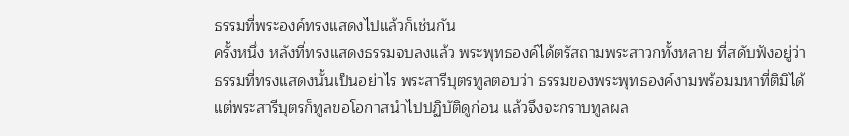ธรรมที่พระองค์ทรงแสดงไปแล้วก็เช่นกัน
ครั้งหนึ่ง หลังที่ทรงแสดงธรรมจบลงแล้ว พระพุทธองค์ได้ตรัสถามพระสาวกทั้งหลาย ที่สดับฟังอยู่ว่า ธรรมที่ทรงแสดงนั้นเป็นอย่าไร พระสารีบุตรทูลตอบว่า ธรรมของพระพุทธองค์งามพร้อมมหาที่ติมิได้ แต่พระสารีบุตรก็ทูลขอโอกาสนำไปปฏิบัติดูก่อน แล้วจึงจะกราบทูลผล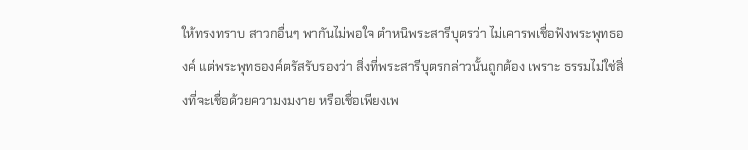ให้ทรงทราบ สาวกอื่นๆ พากันไม่พอใจ ตำหนิพระสารีบุตรว่า ไม่เคารพเชื่อฟังพระพุทธองค์ แต่พระพุทธองค์ตรัสรับรองว่า สิ่งที่พระสารีบุตรกล่าวนั้นถูกต้อง เพราะ ธรรมไม่ใช่สิ่งที่จะเชื่อด้วยความงมงาย หรือเชื่อเพียงเพ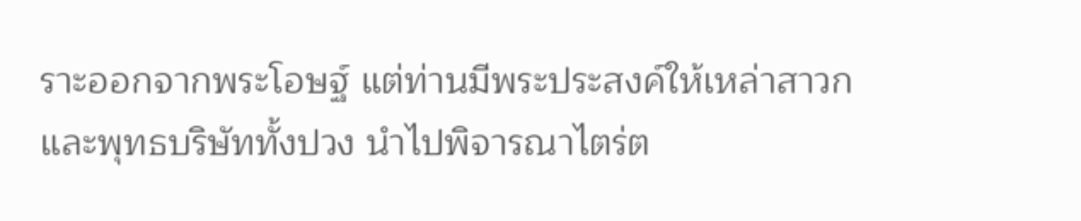ราะออกจากพระโอษฐ์ แต่ท่านมีพระประสงค์ให้เหล่าสาวกและพุทธบริษัททั้งปวง นำไปพิจารณาไตร่ต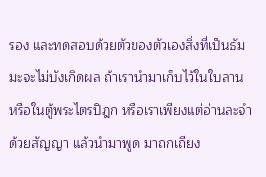รอง และทดสอบด้วยตัวของตัวเองสิ่งที่เป็นธัมมะจะไม่บังเกิดผล ถ้าเรานำมาเก็บไว้ในใบลาน หรือในตู้พระไตรปิฎก หรือเราเพียงแต่อ่านละจำด้วยสัญญา แล้วนำมาพูด มาถกเถียง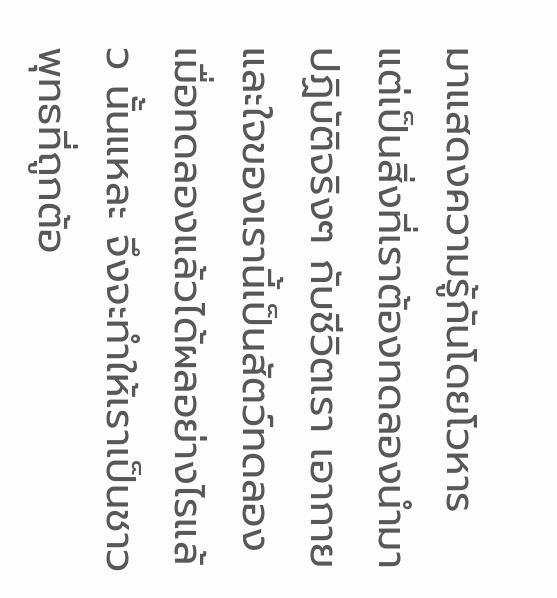มาแสดงความรู้กันโดยโวหาร แต่เป็นสิ่งที่เราต้องทดลองนำมาปฏิบัติจริงๆ กับชีวิตเรา เอากายและใจของเรานี้เป็นสัตว์ทดลอง เมื่อทดลองแล้วได้ผลอย่างไรแล้ว นั้นแหละ จึงจะทำให้เราเป็นชาวพุทธที่ถูกต้อ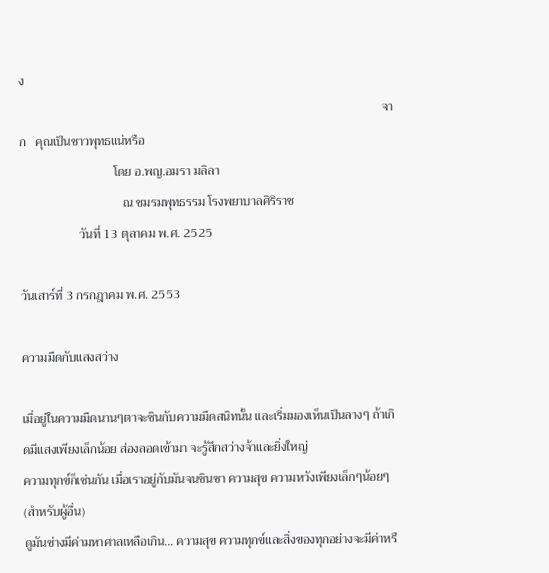ง
                                                                                                                    จาก   คุณเป็นชาวพุทธแน่หรือ
                              โดย อ.พญ.อมรา มลิลา
                                 ณ ชมรมพุทธรรม โรงพยาบาลศิริราช
                   วันที่ 13 ตุลาคม พ.ศ. 2525

วันเสาร์ที่ 3 กรกฎาคม พ.ศ. 2553

ความมืดกับแสงสว่าง

เมื่อยู่ในความมืดนานๆตาจะชินกับความมืดสนิทนั้น และเริ่มมองเห็นเป็นลางๆ ถ้าเกิดมีแสงเพียงเล็กน้อย ส่องลอดเข้ามา จะรู้สึกสว่างจ้าและยิ่งใหญ่
ความทุกข์ก็เช่นกัน เมื่อเราอยู่กับมันจนชินชา ความสุข ความหวังเพียงเล็กๆน้อยๆ  (สำหรับผู้อื่น)
ดูมันช่างมีค่ามหาศาลเหลือเกิน... ความสุข ความทุกข์และสิ่งของทุกอย่างจะมีค่าหรื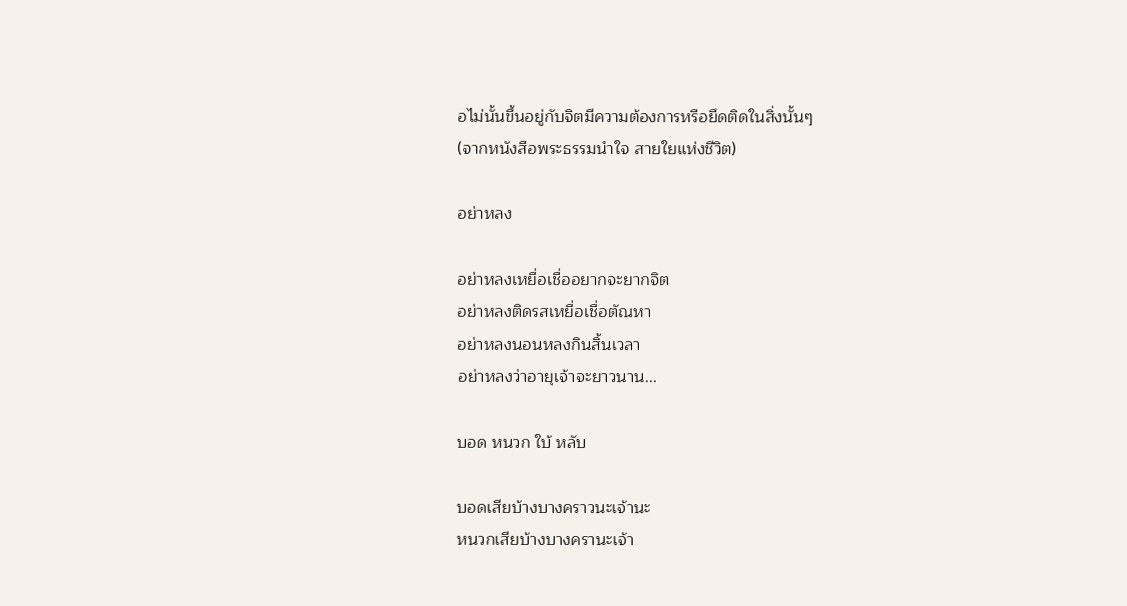อไม่นั้นขึ้นอยู่กับจิตมีความต้องการหรือยึดติดในสิ่งนั้นๆ
(จากหนังสือพระธรรมนำใจ สายใยแห่งชีวิต)

อย่าหลง

อย่าหลงเหยื่อเชื่ออยากจะยากจิต
อย่าหลงติดรสเหยื่อเชื่อตัณหา
อย่าหลงนอนหลงกินสิ้นเวลา
อย่าหลงว่าอายุเจ้าจะยาวนาน...

บอด หนวก ใบ้ หลับ

บอดเสียบ้างบางคราวนะเจ้านะ
หนวกเสียบ้างบางครานะเจ้า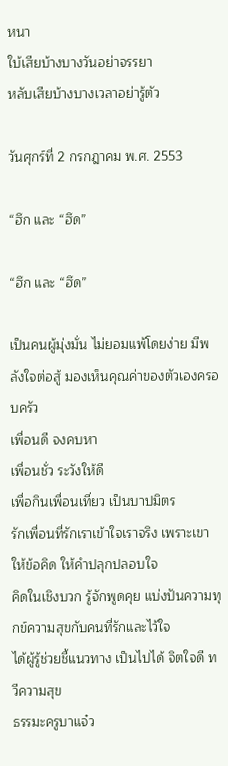หนา
ใบ้เสียบ้างบางวันอย่าจรรยา
หลับเสียบ้างบางเวลาอย่ารู้ตัว

วันศุกร์ที่ 2 กรกฎาคม พ.ศ. 2553

“ฮึก และ “ฮึด”

“ฮึก และ “ฮึด”

เป็นคนผู้มุ่งมั่น ไม่ยอมแพ้โดยง่าย มีพลังใจต่อสู้ มองเห็นคุณค่าของตัวเองครอบครัว
เพื่อนดี จงคบหา
เพื่อนชั่ว ระวังให้ดี
เพื่อกินเพื่อนเที่ยว เป็นบาปมิตร
รักเพื่อนที่รักเราเข้าใจเราจริง เพราะเขาให้ข้อคิด ให้คำปลุกปลอบใจ
คิดในเชิงบวก รู้จักพูดคุย แบ่งปันความทุกข์ความสุขกับคนที่รักและไว้ใจ
ได้ผู้รู้ช่วยชี้แนวทาง เป็นไปได้ จิตใจดี ทวีความสุข
ธรรมะครูบาแจ๋ว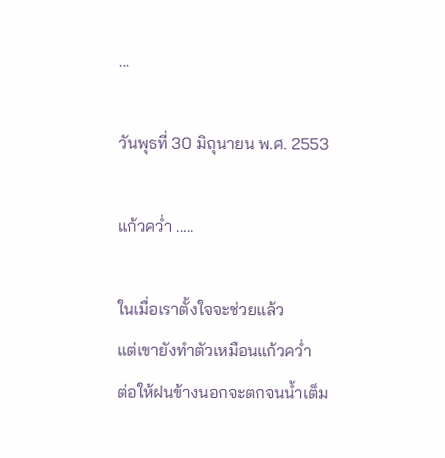...

วันพุธที่ 30 มิถุนายน พ.ศ. 2553

แก้วคว่ำ .....

ในเมื่อเราตั้งใจจะช่วยแล้ว
แต่เขายังทำตัวเหมือนแก้วคว่ำ
ต่อให้ฝนข้างนอกจะตกจนน้ำเต็ม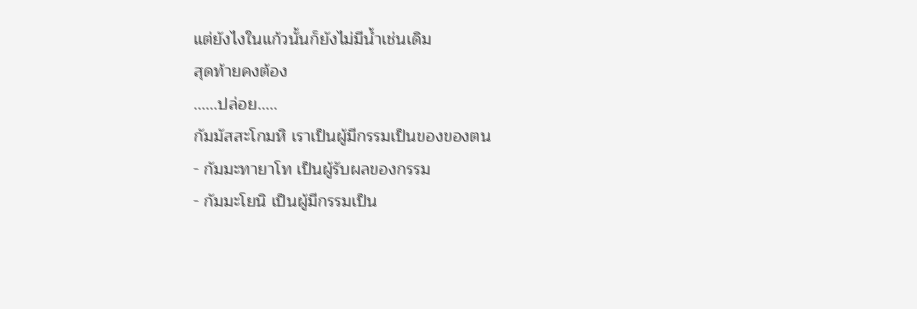แต่ยังไงในแก้วนั้นก็ยังไม่มีน้ำเช่นเดิม
สุดท้ายคงต้อง
......ปล่อย.....
กัมมัสสะโกมหิ เราเป็นผู้มีกรรมเป็นของของตน
- กัมมะทายาโท เป็นผู้รับผลของกรรม
- กัมมะโยนิ เป็นผู้มีกรรมเป็น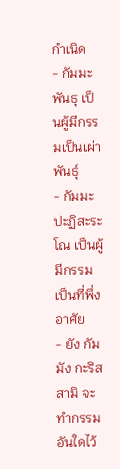กำเนิด
- กัมมะพันธุ เป็นผู้มีกรรมเป็นเผ่าพันธุ์
- กัมมะปะฏิสะระโณ เป็นผู้มีกรรมเป็นที่พึ่งอาศัย
- ยัง กัมมัง กะริสสามิ จะทำกรรมอันใดไว้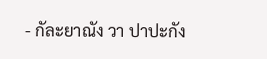- กัละยาณัง วา ปาปะกัง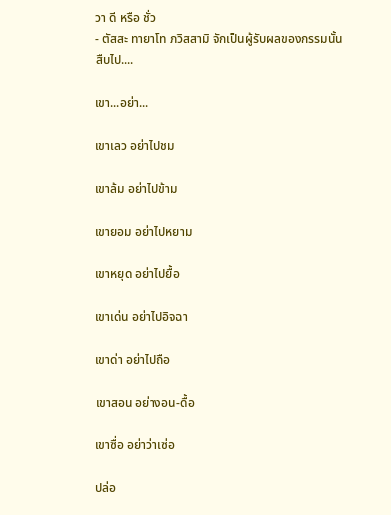วา ดี หรือ ชั่ว
- ตัสสะ ทายาโท ภวิสสามิ จักเป็นผู้รับผลของกรรมนั้นสืบไป....

เขา...อย่า...

เขาเลว อย่าไปชม

เขาล้ม อย่าไปข้าม

เขายอม อย่าไปหยาม

เขาหยุด อย่าไปยื้อ

เขาเด่น อย่าไปอิจฉา

เขาด่า อย่าไปถือ

เขาสอน อย่างอน-ดื้อ

เขาซื่อ อย่าว่าเซ่อ

ปล่อ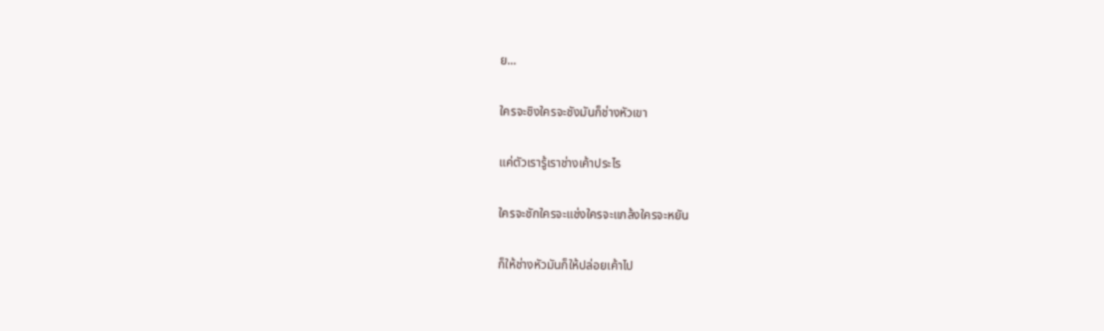ย...

ใครจะชิงใครจะชังมันก็ช่างหัวเขา

แค่ตัวเรารู้เราช่างเค้าประไร

ใครจะชักใครจะแช่งใครจะแกล้งใครจะหยัน

ก็ให้ช่างหัวมันก็ให้ปล่อยเค้าไป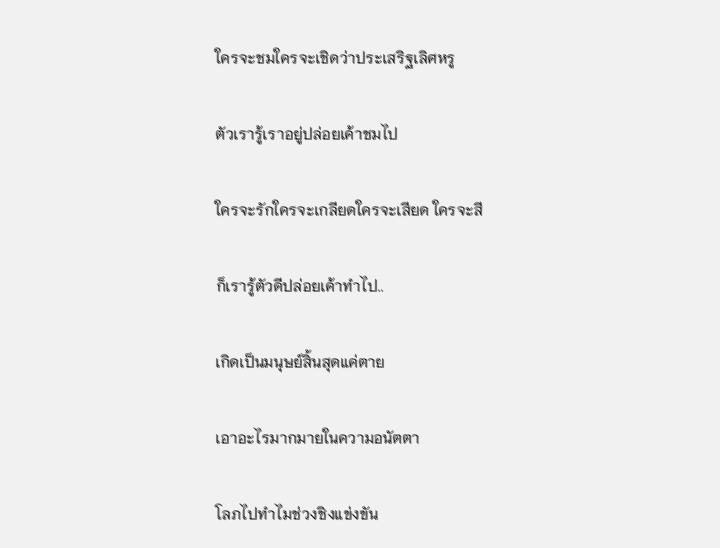ใครจะชมใครจะเชิดว่าประเสริฐเลิศหรู

ตัวเรารู้เราอยู่ปล่อยเค้าชมไป

ใครจะรักใครจะเกลียดใครจะเสียด ใครจะสี

ก็เรารู้ตัวดีปล่อยเค้าทำไป..

เกิดเป็นมนุษย์สิ้นสุดแค่ตาย

เอาอะไรมากมายในความอนัตตา

โลภไปทำไมช่วงชิงแข่งขัน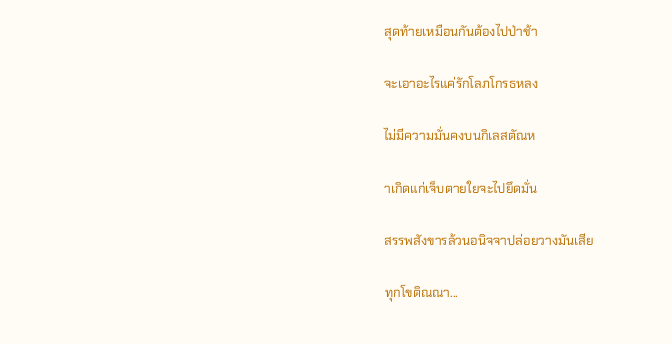สุดท้ายเหมือนกันต้องไปป่าช้า

จะเอาอะไรแค่รักโลภโกรธหลง

ไม่มีความมั่นคงบนกิเลสตัณห

าเกิดแก่เจ็บตายใยจะไปยึดมั่น

สรรพสังขารล้วนอนิจจาปล่อยวางมันเสีย

ทุกโขติณณา...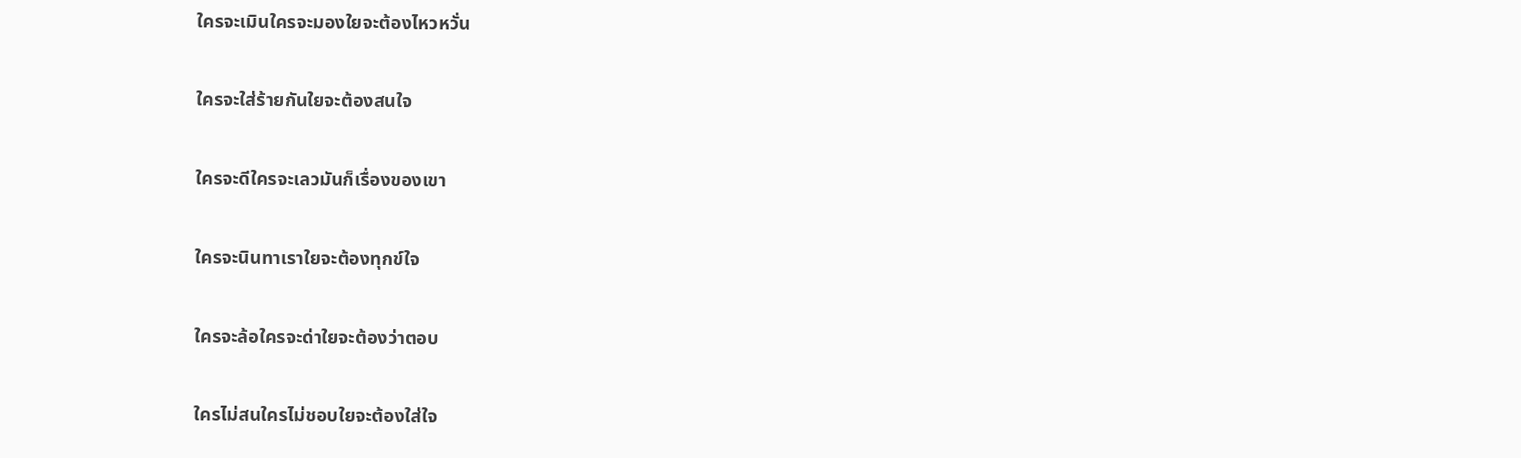ใครจะเมินใครจะมองใยจะต้องไหวหวั่น

ใครจะใส่ร้ายกันใยจะต้องสนใจ

ใครจะดีใครจะเลวมันก็เรื่องของเขา

ใครจะนินทาเราใยจะต้องทุกข์ใจ

ใครจะล้อใครจะด่าใยจะต้องว่าตอบ

ใครไม่สนใครไม่ชอบใยจะต้องใส่ใจ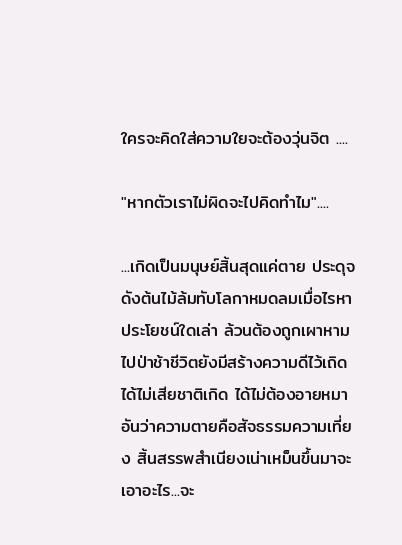ใครจะคิดใส่ความใยจะต้องวุ่นจิต ....

"หากตัวเราไม่ผิดจะไปคิดทำไม"....

...เกิดเป็นมนุษย์สิ้นสุดแค่ตาย ประดุจดังต้นไม้ล้มทับโลกาหมดลมเมื่อไรหาประโยชน์ใดเล่า ล้วนต้องถูกเผาหามไปป่าช้าชีวิตยังมีสร้างความดีไว้เถิด ได้ไม่เสียชาติเกิด ได้ไม่ต้องอายหมาอันว่าความตายคือสัจธรรมความเที่ยง สิ้นสรรพสำเนียงเน่าเหม็นขึ้นมาจะเอาอะไร...จะ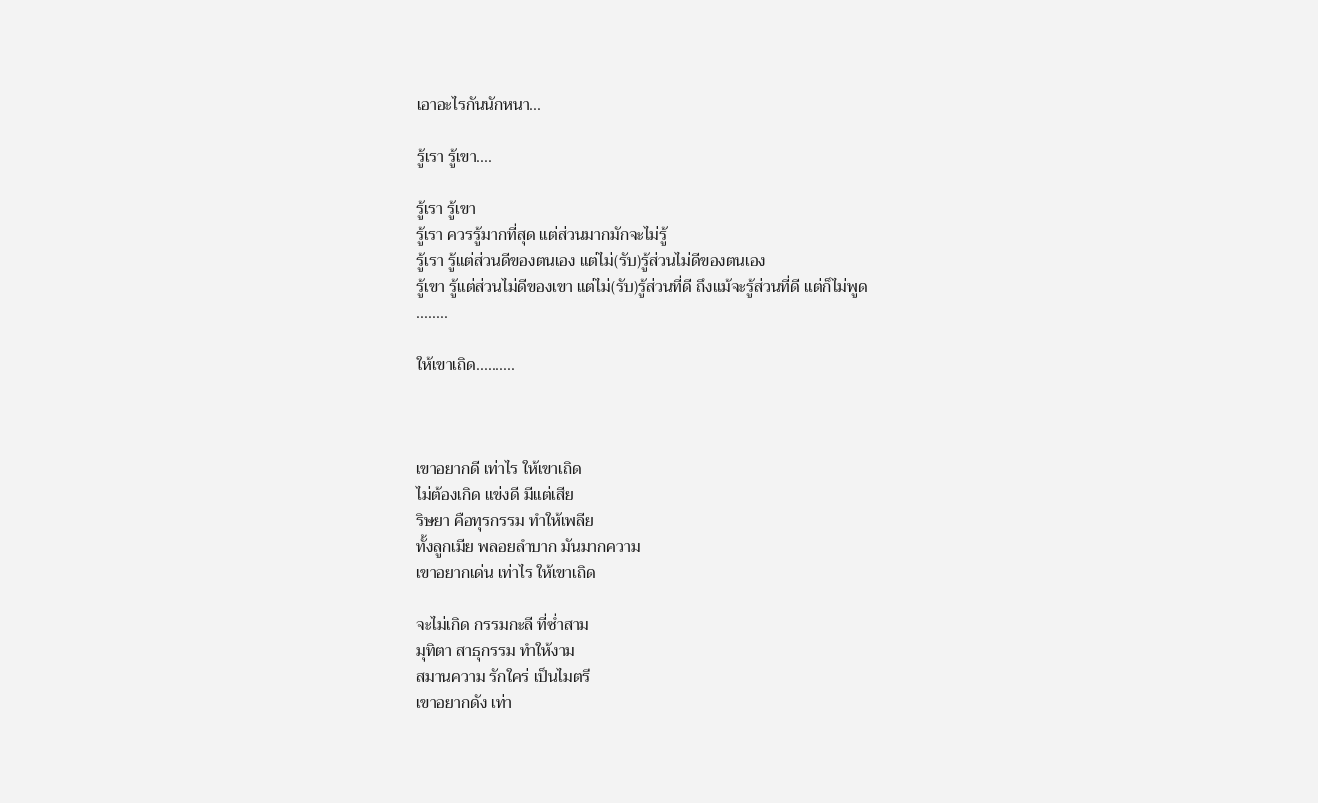เอาอะไรกันนักหนา...

รู้เรา รู้เขา....

รู้เรา รู้เขา
รู้เรา ควรรู้มากที่สุด แต่ส่วนมากมักจะไม่รู้
รู้เรา รู้แต่ส่วนดีของตนเอง แต่ไม่(รับ)รู้ส่วนไม่ดีของตนเอง
รู้เขา รู้แต่ส่วนไม่ดีของเขา แต่ไม่(รับ)รู้ส่วนที่ดี ถึงแม้จะรู้ส่วนที่ดี แต่ก็ไม่พูด
........

ให้เขาเถิด..........



เขาอยากดี เท่าไร ให้เขาเถิด
ไม่ต้องเกิด แข่งดี มีแต่เสีย
ริษยา คือทุรกรรม ทำให้เพลีย
ทั้งลูกเมีย พลอยลำบาก มันมากความ
เขาอยากเด่น เท่าไร ให้เขาเถิด

จะไม่เกิด กรรมกะลี ที่ซ่ำสาม
มุทิตา สาธุกรรม ทำให้งาม
สมานความ รักใคร่ เป็นไมตรี
เขาอยากดัง เท่า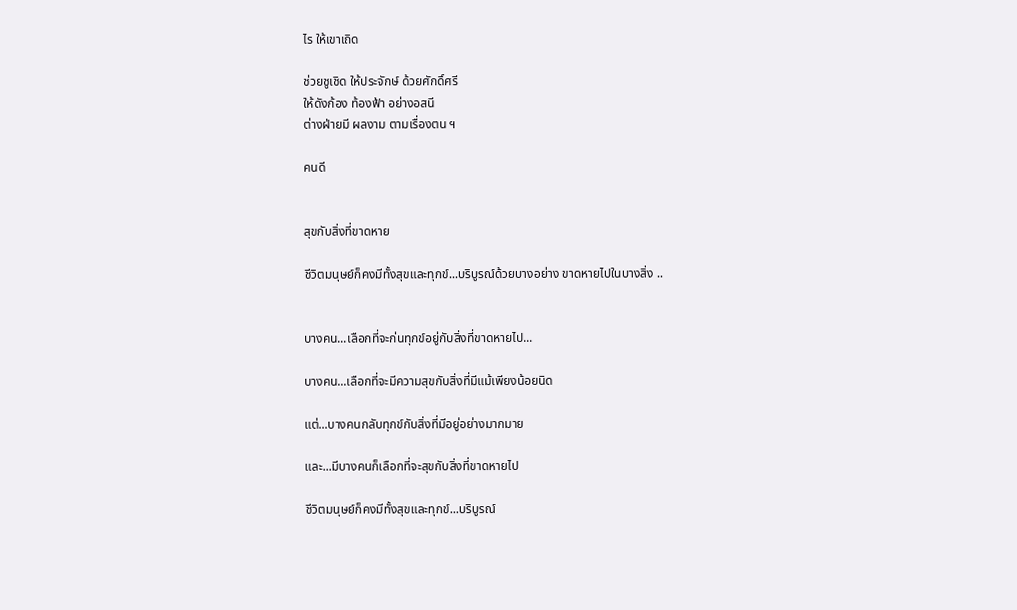ไร ให้เขาเถิด

ช่วยชูเชิด ให้ประจักษ์ ด้วยศักดิ์ศรี
ให้ดังก้อง ท้องฟ้า อย่างอสนี
ต่างฝ่ายมี ผลงาม ตามเรื่องตน ฯ

คนดี


สุขกับสิ่งที่ขาดหาย

ชีวิตมนุษย์ก็คงมีทั้งสุขและทุกข์...บริบูรณ์ด้วยบางอย่าง ขาดหายไปในบางสิ่ง ..


บางคน...เลือกที่จะก่นทุกข์อยู่กับสิ่งที่ขาดหายไป...

บางคน...เลือกที่จะมีความสุขกับสิ่งที่มีแม้เพียงน้อยนิด

แต่...บางคนกลับทุกข์กับสิ่งที่มีอยู่อย่างมากมาย

และ...มีบางคนก็เลือกที่จะสุขกับสิ่งที่ขาดหายไป

ชีวิตมนุษย์ก็คงมีทั้งสุขและทุกข์...บริบูรณ์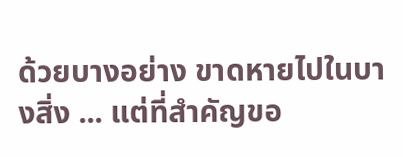ด้วยบางอย่าง ขาดหายไปในบางสิ่ง ... แต่ที่สำคัญขอ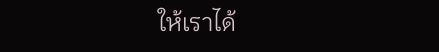ให้เราได้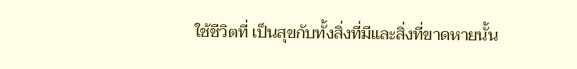ใช้ชีวิตที่ เป็นสุขกับทั้งสิ่งที่มีและสิ่งที่ขาดหายนั้น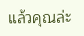แล้วคุณล่ะ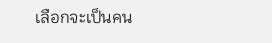เลือกจะเป็นคน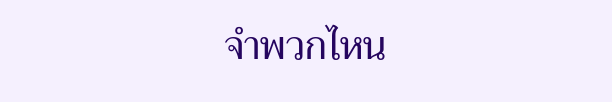จำพวกไหน